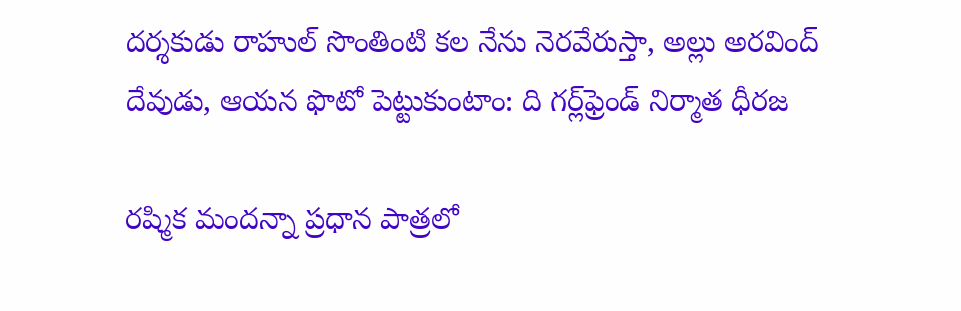దర్శకుడు రాహుల్ సొంతింటి కల నేను నెరవేరుస్తా, అల్లు అరవింద్ దేవుడు, ఆయన ఫొటో పెట్టుకుంటాం: ది గర్ల్‌ఫ్రెండ్ నిర్మాత ధీరజ

రష్మిక మందన్నా ప్రధాన పాత్రలో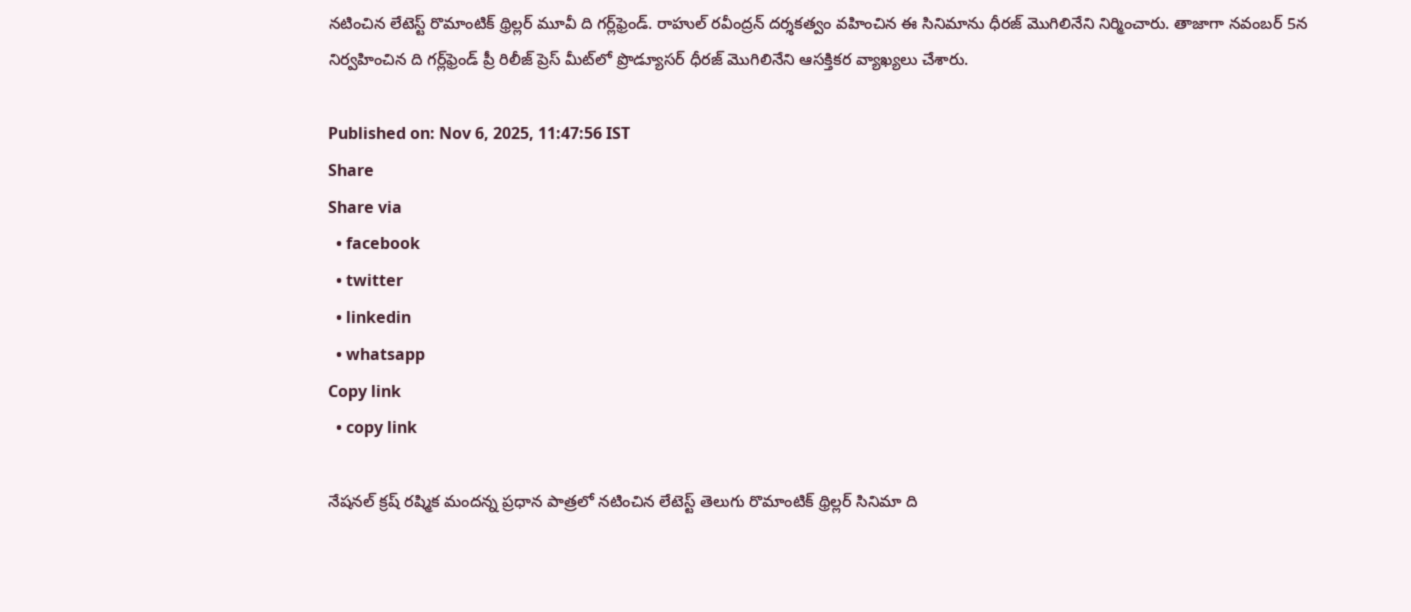నటించిన లేటెస్ట్ రొమాంటిక్ థ్రిల్లర్ మూవీ ది గర్ల్‌ఫ్రెండ్. రాహుల్ రవీంద్రన్ దర్శకత్వం వహించిన ఈ సినిమాను ధీరజ్ మొగిలినేని నిర్మించారు. తాజాగా నవంబర్ 5న నిర్వహించిన ది గర్ల్‌ఫ్రెండ్ ప్రీ రిలీజ్ ప్రెస్ మీట్‌లో ప్రొడ్యూసర్ ధీరజ్ మొగిలినేని ఆసక్తికర వ్యాఖ్యలు చేశారు.

Published on: Nov 6, 2025, 11:47:56 IST
Share
Share via
  • facebook
  • twitter
  • linkedin
  • whatsapp
Copy link
  • copy link

నేషనల్ క్రష్ రష్మిక మందన్న ప్రధాన పాత్రలో నటించిన లేటెస్ట్ తెలుగు రొమాంటిక్ థ్రిల్లర్ సినిమా ది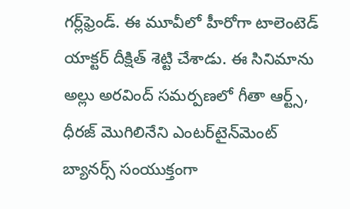గర్ల్‌ఫ్రెండ్. ఈ మూవీలో హీరోగా టాలెంటెడ్ యాక్టర్ దీక్షిత్ శెట్టి చేశాడు. ఈ సినిమాను అల్లు అరవింద్ సమర్పణలో గీతా ఆర్ట్స్, ధీరజ్ మొగిలినేని ఎంటర్‌టైన్‌మెంట్ బ్యానర్స్ సంయుక్తంగా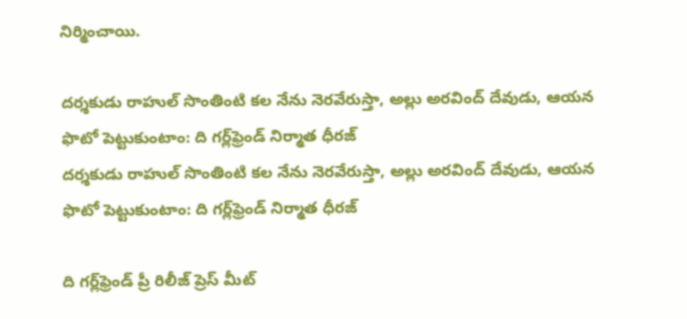నిర్మించాయి.

దర్శకుడు రాహుల్ సొంతింటి కల నేను నెరవేరుస్తా, అల్లు అరవింద్ దేవుడు, ఆయన ఫొటో పెట్టుకుంటాం: ది గర్ల్‌ఫ్రెండ్ నిర్మాత ధీరజ్
దర్శకుడు రాహుల్ సొంతింటి కల నేను నెరవేరుస్తా, అల్లు అరవింద్ దేవుడు, ఆయన ఫొటో పెట్టుకుంటాం: ది గర్ల్‌ఫ్రెండ్ నిర్మాత ధీరజ్

ది గర్ల్‌ఫ్రెండ్ ప్రీ రిలీజ్ ప్రెస్ మీట్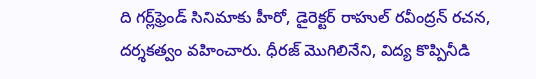ది గర్ల్‌ఫ్రెండ్ సినిమాకు హీరో, డైరెక్టర్ రాహుల్ రవీంద్రన్ రచన, దర్శకత్వం వహించారు. ధీరజ్ మొగిలినేని, విద్య కొప్పినీడి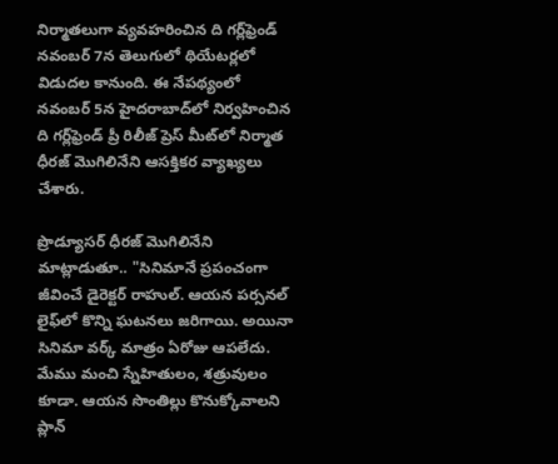నిర్మాతలుగా వ్యవహరించిన ది గర్ల్‌ఫ్రెండ్ నవంబర్ 7న తెలుగులో థియేటర్లలో విడుదల కానుంది. ఈ నేపథ్యంలో నవంబర్ 5న హైదరాబాద్‌లో నిర్వహించిన ది గర్ల్‌ఫ్రెండ్ ప్రీ రిలీజ్ ప్రెస్ మీట్‌లో నిర్మాత ధీరజ్ మొగిలినేని ఆసక్తికర వ్యాఖ్యలు చేశారు.

ప్రొడ్యూసర్ ధీరజ్ మొగిలినేని మాట్లాడుతూ.. "సినిమానే ప్రపంచంగా జీవించే డైరెక్టర్ రాహుల్. ఆయన పర్సనల్ లైఫ్‌లో కొన్ని ఘటనలు జరిగాయి. అయినా సినిమా వర్క్ మాత్రం ఏరోజు ఆపలేదు. మేము మంచి స్నేహితులం, శత్రువులం కూడా. ఆయన సొంతిల్లు కొనుక్కోవాలని ప్లాన్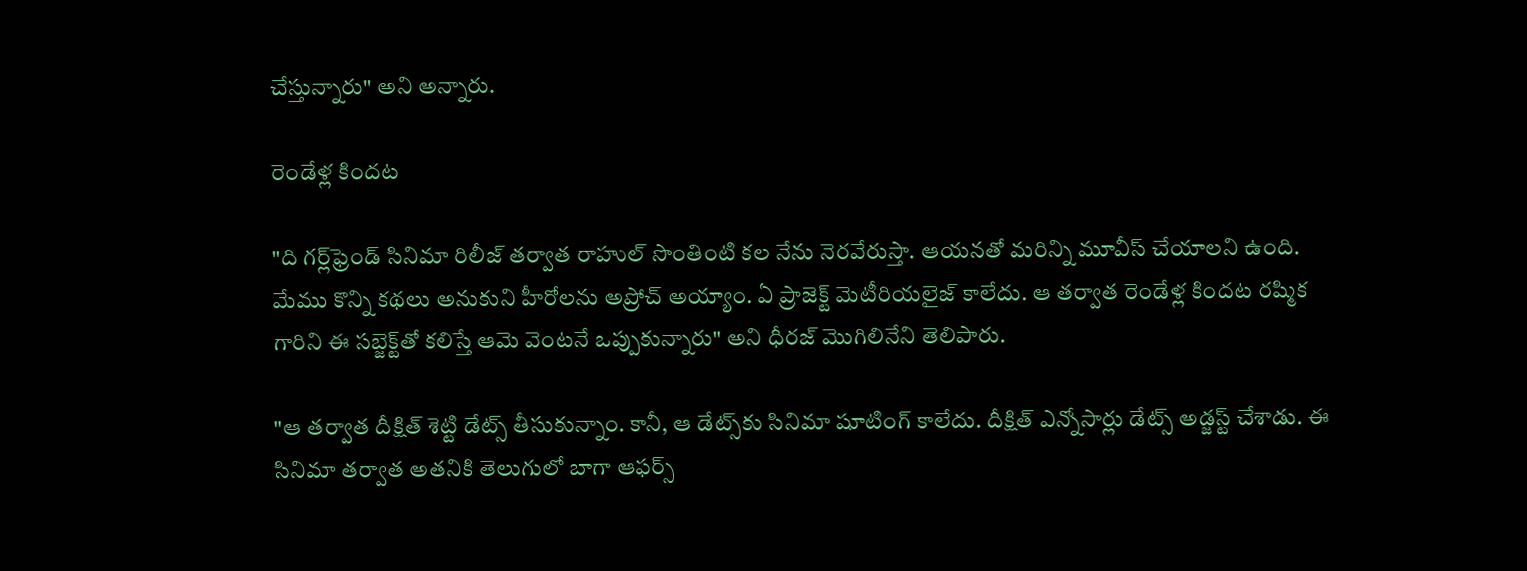చేస్తున్నారు" అని అన్నారు.

రెండేళ్ల కిందట

"ది గర్ల్‌ఫ్రెండ్ సినిమా రిలీజ్ తర్వాత రాహుల్ సొంతింటి కల నేను నెరవేరుస్తా. ఆయనతో మరిన్ని మూవీస్ చేయాలని ఉంది. మేము కొన్ని కథలు అనుకుని హీరోలను అప్రోచ్ అయ్యాం. ఏ ప్రాజెక్ట్ మెటీరియలైజ్ కాలేదు. ఆ తర్వాత రెండేళ్ల కిందట రష్మిక గారిని ఈ సబ్జెక్ట్‌తో కలిస్తే ఆమె వెంటనే ఒప్పుకున్నారు" అని ధీరజ్ మొగిలినేని తెలిపారు.

"ఆ తర్వాత దీక్షిత్ శెట్టి డేట్స్ తీసుకున్నాం. కానీ, ఆ డేట్స్‌కు సినిమా షూటింగ్ కాలేదు. దీక్షిత్ ఎన్నోసార్లు డేట్స్ అడ్జస్ట్ చేశాడు. ఈ సినిమా తర్వాత అతనికి తెలుగులో బాగా ఆఫర్స్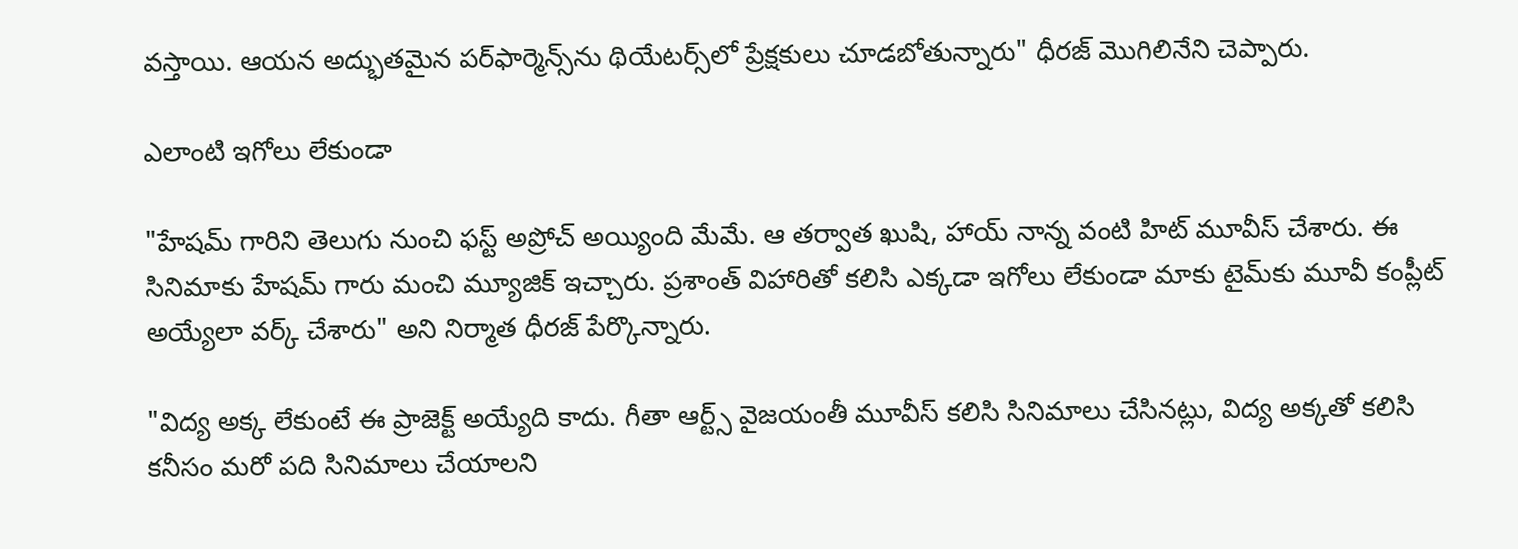వస్తాయి. ఆయన అద్భుతమైన పర్‌ఫార్మెన్స్‌ను థియేటర్స్‌లో ప్రేక్షకులు చూడబోతున్నారు" ధీరజ్ మొగిలినేని చెప్పారు.

ఎలాంటి ఇగోలు లేకుండా

"హేషమ్ గారిని తెలుగు నుంచి ఫస్ట్ అప్రోచ్ అయ్యింది మేమే. ఆ తర్వాత ఖుషి, హాయ్ నాన్న వంటి హిట్ మూవీస్ చేశారు. ఈ సినిమాకు హేషమ్ గారు మంచి మ్యూజిక్ ఇచ్చారు. ప్రశాంత్ విహారితో కలిసి ఎక్కడా ఇగోలు లేకుండా మాకు టైమ్‌కు మూవీ కంప్లీట్ అయ్యేలా వర్క్ చేశారు" అని నిర్మాత ధీరజ్ పేర్కొన్నారు.

"విద్య అక్క లేకుంటే ఈ ప్రాజెక్ట్ అయ్యేది కాదు. గీతా ఆర్ట్స్ వైజయంతీ మూవీస్ కలిసి సినిమాలు చేసినట్లు, విద్య అక్కతో కలిసి కనీసం మరో పది సినిమాలు చేయాలని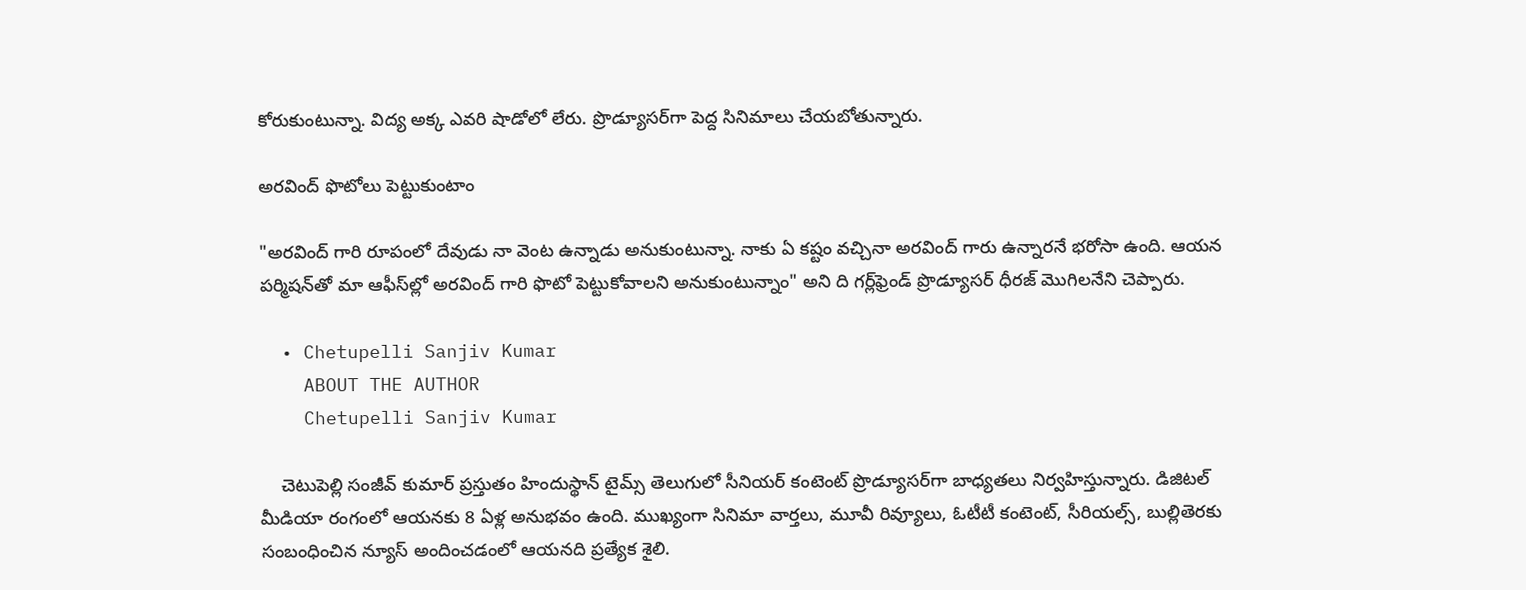కోరుకుంటున్నా. విద్య అక్క ఎవరి షాడోలో లేరు. ప్రొడ్యూసర్‌గా పెద్ద సినిమాలు చేయబోతున్నారు.

అరవింద్ ఫొటోలు పెట్టుకుంటాం

"అరవింద్ గారి రూపంలో దేవుడు నా వెంట ఉన్నాడు అనుకుంటున్నా. నాకు ఏ కష్టం వచ్చినా అరవింద్ గారు ఉన్నారనే భరోసా ఉంది. ఆయన పర్మిష‌న్‌తో మా ఆఫీస్‌ల్లో అరవింద్ గారి ఫొటో పెట్టుకోవాలని అనుకుంటున్నాం" అని ది గర్ల్‌ఫ్రెండ్ ప్రొడ్యూసర్ ధీరజ్ మొగిలనేని చెప్పారు.

  • Chetupelli Sanjiv Kumar
    ABOUT THE AUTHOR
    Chetupelli Sanjiv Kumar

    చెటుపెల్లి సంజీవ్ కుమార్ ప్రస్తుతం హిందుస్థాన్ టైమ్స్ తెలుగులో సీనియర్ కంటెంట్ ప్రొడ్యూసర్‌గా బాధ్యతలు నిర్వహిస్తున్నారు. డిజిటల్ మీడియా రంగంలో ఆయనకు 8 ఏళ్ల అనుభవం ఉంది. ముఖ్యంగా సినిమా వార్తలు, మూవీ రివ్యూలు, ఓటీటీ కంటెంట్, సీరియల్స్, బుల్లితెరకు సంబంధించిన న్యూస్ అందించడంలో ఆయనది ప్రత్యేక శైలి.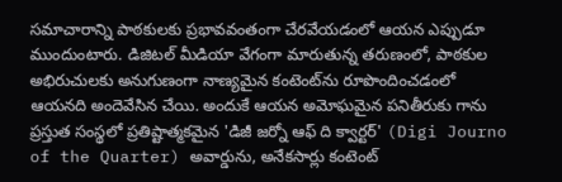సమాచారాన్ని పాఠకులకు ప్రభావవంతంగా చేరవేయడంలో ఆయన ఎప్పుడూ ముందుంటారు. డిజిటల్ మీడియా వేగంగా మారుతున్న తరుణంలో, పాఠకుల అభిరుచులకు అనుగుణంగా నాణ్యమైన కంటెంట్‌ను రూపొందించడంలో ఆయనది అందెవేసిన చేయి. అందుకే ఆయన అమోఘమైన పనితీరుకు గాను ప్రస్తుత సంస్థలో ప్రతిష్టాత్మకమైన 'డిజీ జర్నో ఆఫ్ ది క్వార్టర్' (Digi Journo of the Quarter) అవార్డును, అనేకసార్లు కంటెంట్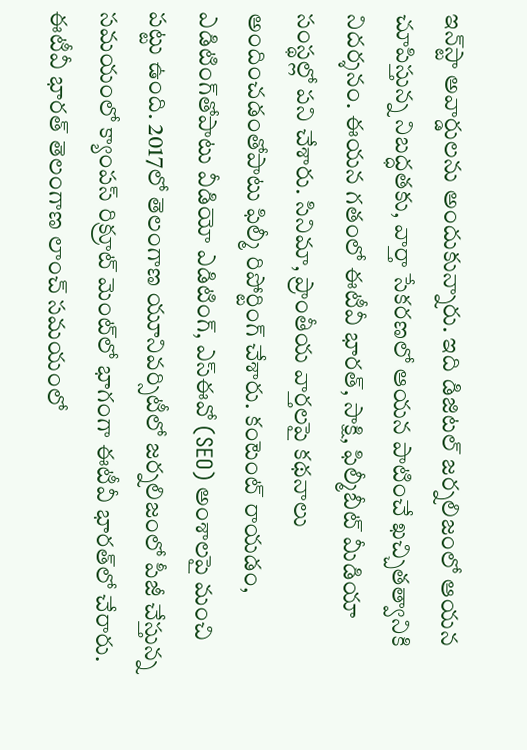ఇన్‌స్టా అవార్డులను అందుకున్నారు. ఇది డిజిటల్ జర్నలిజంలో ఆయన చూపిస్తున్న నిబద్ధతకు, వార్తా సేకరణలో ఆయన పాటించే ఖచ్చితత్వానికి నిదర్శనం. ఈయన గతంలో ఈటీవీ భారత్, సాక్షి, ఫిల్మీబీట్ మీడియా సంస్థల్లో పని చేశారు. సినిమా, ప్రాంతీయ వార్తలపై కథనాలు అందించడంతోపాటు ఫిల్మీ రిపోర్టింగ్ చేశారు. కంటెంట్ రాయడం, ఎడిటింగ్‌తోపాటు వీడియో ఎడిటింగ్, ఎస్‌ఈవో (SEO) అంశాలపై మంచి పట్టు ఉంది. 2017లో తెలంగాణ యూనివర్సిటీలో జర్నలిజంలో పీజీ చేస్తున్న సమయంలో క్యాంపస్ రిక్రూట్ మెంట్‌లో భాగంగా ఈటీవీ భారత్‌లో చేరారు. ఈటీవీ భారత్ తెలంగాణ లాంచ్ సమయంలో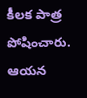కీలక పాత్ర పోషించారు. ఆయన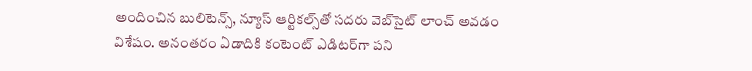అందించిన బులిటెన్స్, న్యూస్ ఆర్టికల్స్‌తో సదరు వెబ్‌సైట్ లాంచ్ అవడం విశేషం. అనంతరం ఏడాదికి కంటెంట్ ఎడిటర్‌గా పని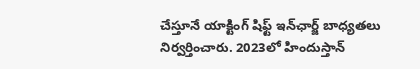చేస్తూనే యాక్టింగ్ షిఫ్ట్ ఇన్‌ఛార్జ్ బాధ్యతలు నిర్వర్తించారు. 2023లో హిందుస్తాన్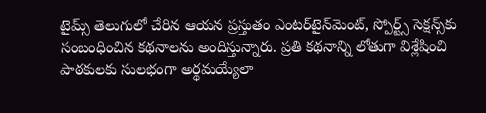టైమ్స్ తెలుగులో చేరిన ఆయన ప్రస్తుతం ఎంటర్‌టైన్‌మెంట్, స్పోర్ట్స్ సెక్షన్స్‌కు సంబంధించిన కథనాలను అందిస్తున్నారు. ప్రతి కథనాన్ని లోతుగా విశ్లేషించి పాఠకులకు సులభంగా అర్థమయ్యేలా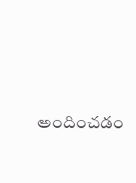అందించడం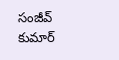సంజీవ్ కుమార్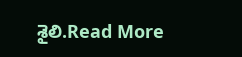శైలి.Read More